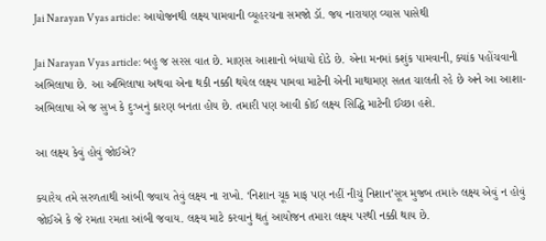Jai Narayan Vyas article: આયોજનથી લક્ષ્ય પામવાની વ્યૂહરચના સમજો ડૉ. જય નારાયણ વ્યાસ પાસેથી

Jai Narayan Vyas article: બહુ જ સરસ વાત છે. માણસ આશાનો બંધાયો દોડે છે. એના મનમાં કશુંક પામવાની, ક્યાંક પહોંચવાની અભિલાષા છે. આ અભિલાષા અથવા એના થકી નક્કી થયેલ લક્ષ્ય પામવા માટેની એની માથામણ સતત ચાલતી રહે છે અને આ આશા-અભિલાષા એ જ સુખ કે દુઃખનું કારણ બનતા હોય છે. તમારી પણ આવી કોઈ લક્ષ્ય સિદ્ધિ માટેની ઈચ્છા હશે.

આ લક્ષ્ય કેવું હોવું જોઈએ?

ક્યારેય તમે સરળતાથી આંબી જવાય તેવું લક્ષ્ય ના રાખો. ‘નિશાન ચૂક માફ પણ નહીં નીચું નિશાન’સૂત્ર મુજબ તમારું લક્ષ્ય એવું ન હોવું જોઈએ કે જે રમતા રમતા આંબી જવાય. લક્ષ્ય માટે કરવાનું થતું આયોજન તમારા લક્ષ્ય પરથી નક્કી થાય છે.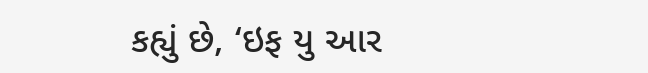કહ્યું છે, ‘ઇફ યુ આર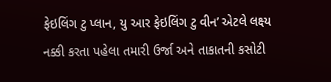ફેઇલિંગ ટુ પ્લાન, યુ આર ફેઇલિંગ ટુ વીન’ એટલે લક્ષ્ય નક્કી કરતા પહેલા તમારી ઉર્જા અને તાકાતની કસોટી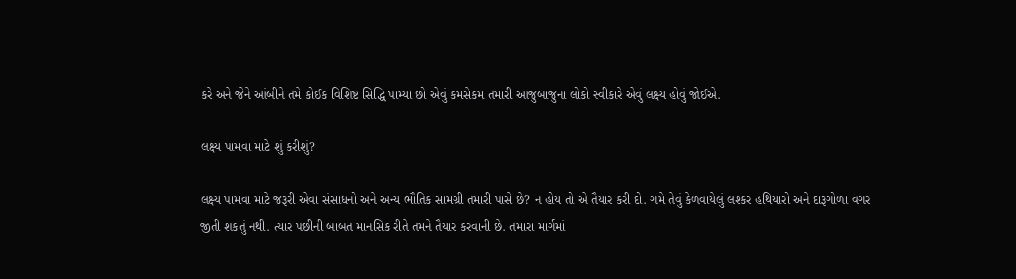કરે અને જેને આંબીને તમે કોઈક વિશિષ્ટ સિદ્ધિ પામ્યા છો એવું કમસેકમ તમારી આજુબાજુના લોકો સ્વીકારે એવું લક્ષ્ય હોવું જોઈએ.

લક્ષ્ય પામવા માટે શું કરીશું?

લક્ષ્ય પામવા માટે જરૂરી એવા સંસાધનો અને અન્ય ભૌતિક સામગ્રી તમારી પાસે છે? ન હોય તો એ તૈયાર કરી દો. ગમે તેવું કેળવાયેલું લશ્કર હથિયારો અને દારૂગોળા વગર જીતી શકતું નથી. ત્યાર પછીની બાબત માનસિક રીતે તમને તૈયાર કરવાની છે. તમારા માર્ગમાં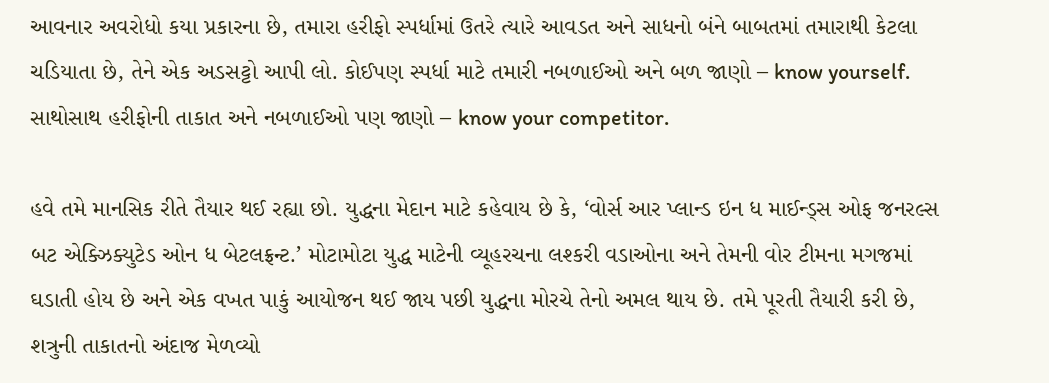આવનાર અવરોધો કયા પ્રકારના છે, તમારા હરીફો સ્પર્ધામાં ઉતરે ત્યારે આવડત અને સાધનો બંને બાબતમાં તમારાથી કેટલા ચડિયાતા છે, તેને એક અડસટ્ટો આપી લો. કોઈપણ સ્પર્ધા માટે તમારી નબળાઈઓ અને બળ જાણો – know yourself. સાથોસાથ હરીફોની તાકાત અને નબળાઈઓ પણ જાણો – know your competitor.

હવે તમે માનસિક રીતે તૈયાર થઈ રહ્યા છો. યુદ્ધના મેદાન માટે કહેવાય છે કે, ‘વોર્સ આર પ્લાન્ડ ઇન ધ માઈન્ડ્સ ઓફ જનરલ્સ બટ એક્ઝિક્યુટેડ ઓન ધ બેટલફ્રન્ટ.’ મોટામોટા યુદ્ધ માટેની વ્યૂહરચના લશ્કરી વડાઓના અને તેમની વોર ટીમના મગજમાં ઘડાતી હોય છે અને એક વખત પાકું આયોજન થઈ જાય પછી યુદ્ધના મોરચે તેનો અમલ થાય છે. તમે પૂરતી તૈયારી કરી છે, શત્રુની તાકાતનો અંદાજ મેળવ્યો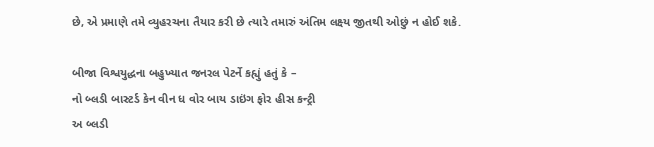છે, એ પ્રમાણે તમે વ્યુહરચના તૈયાર કરી છે ત્યારે તમારું અંતિમ લક્ષ્ય જીતથી ઓછું ન હોઈ શકે.

બીજા વિશ્વયુદ્ધના બહુખ્યાત જનરલ પેટર્ને કહ્યું હતું કે –
નો બ્લડી બાસ્ટર્ડ કેન વીન ધ વોર બાય ડાઇંગ ફોર હીસ કન્ટ્રી
અ બ્લડી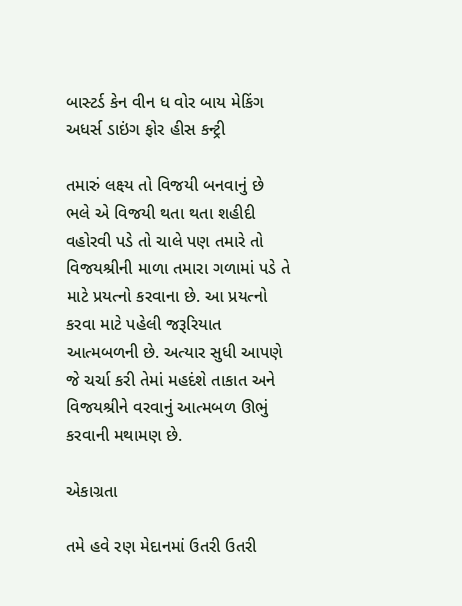બાસ્ટર્ડ કેન વીન ધ વોર બાય મેકિંગ અધર્સ ડાઇંગ ફોર હીસ કન્ટ્રી

તમારું લક્ષ્ય તો વિજયી બનવાનું છે ભલે એ વિજયી થતા થતા શહીદી વહોરવી પડે તો ચાલે પણ તમારે તો વિજયશ્રીની માળા તમારા ગળામાં પડે તે માટે પ્રયત્નો કરવાના છે. આ પ્રયત્નો કરવા માટે પહેલી જરૂરિયાત આત્મબળની છે. અત્યાર સુધી આપણે જે ચર્ચા કરી તેમાં મહદંશે તાકાત અને વિજયશ્રીને વરવાનું આત્મબળ ઊભું કરવાની મથામણ છે.

એકાગ્રતા

તમે હવે રણ મેદાનમાં ઉતરી ઉતરી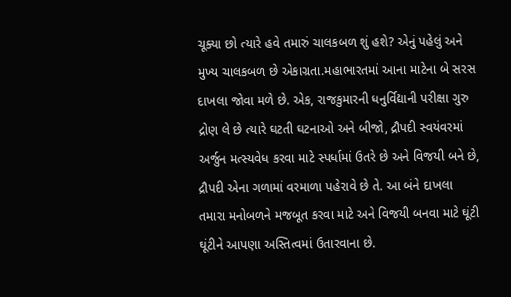ચૂક્યા છો ત્યારે હવે તમારું ચાલકબળ શું હશે? એનું પહેલું અને મુખ્ય ચાલકબળ છે એકાગ્રતા.મહાભારતમાં આના માટેના બે સરસ દાખલા જોવા મળે છે. એક, રાજકુમારની ધનુર્વિદ્યાની પરીક્ષા ગુરુ દ્રોણ લે છે ત્યારે ઘટતી ઘટનાઓ અને બીજો, દ્રૌપદી સ્વયંવરમાં અર્જુન મત્સ્યવેધ કરવા માટે સ્પર્ધામાં ઉતરે છે અને વિજયી બને છે, દ્રૌપદી એના ગળામાં વરમાળા પહેરાવે છે તે. આ બંને દાખલા તમારા મનોબળને મજબૂત કરવા માટે અને વિજયી બનવા માટે ઘૂંટી ઘૂંટીને આપણા અસ્તિત્વમાં ઉતારવાના છે.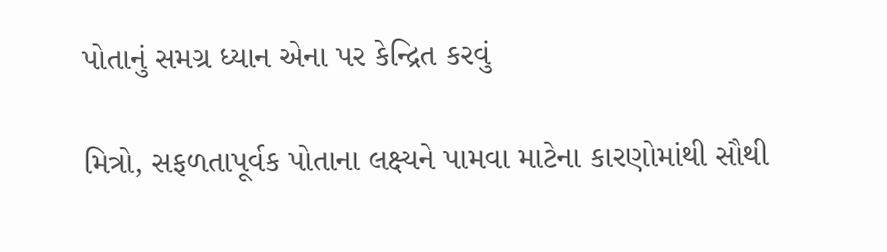પોતાનું સમગ્ર ધ્યાન એના પર કેન્દ્રિત કરવું

મિત્રો, સફળતાપૂર્વક પોતાના લક્ષ્યને પામવા માટેના કારણોમાંથી સૌથી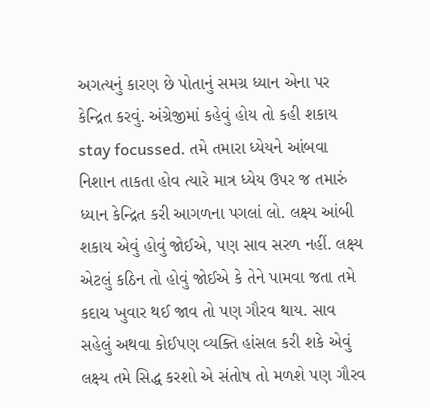અગત્યનું કારણ છે પોતાનું સમગ્ર ધ્યાન એના પર કેન્દ્રિત કરવું. અંગ્રેજીમાં કહેવું હોય તો કહી શકાય stay focussed. તમે તમારા ધ્યેયને આંબવા નિશાન તાકતા હોવ ત્યારે માત્ર ધ્યેય ઉપર જ તમારું ધ્યાન કેન્દ્રિત કરી આગળના પગલાં લો. લક્ષ્ય આંબી શકાય એવું હોવું જોઈએ, પણ સાવ સરળ નહીં. લક્ષ્ય એટલું કઠિન તો હોવું જોઈએ કે તેને પામવા જતા તમે કદાચ ખુવાર થઈ જાવ તો પણ ગૌરવ થાય. સાવ સહેલું અથવા કોઈપણ વ્યક્તિ હાંસલ કરી શકે એવું લક્ષ્ય તમે સિદ્ધ કરશો એ સંતોષ તો મળશે પણ ગૌરવ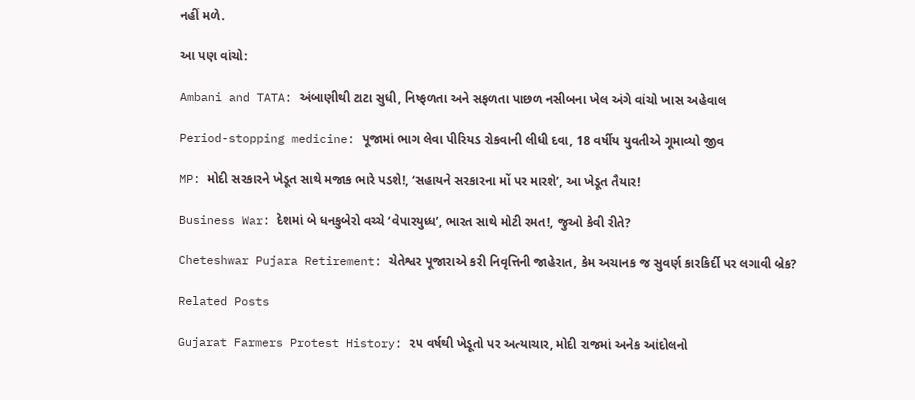નહીં મળે.

આ પણ વાંચો:

Ambani and TATA: અંબાણીથી ટાટા સુધી, નિષ્ફળતા અને સફળતા પાછળ નસીબના ખેલ અંગે વાંચો ખાસ અહેવાલ

Period-stopping medicine: પૂજામાં ભાગ લેવા પીરિયડ રોકવાની લીધી દવા, 18 વર્ષીય યુવતીએ ગૂમાવ્યો જીવ

MP: મોદી સરકારને ખેડૂત સાથે મજાક ભારે પડશે!, ‘સહાયને સરકારના મોં પર મારશે’, આ ખેડૂત તૈયાર!

Business War: દેશમાં બે ધનકુબેરો વચ્ચે ‘વેપારયુધ્ધ’, ભારત સાથે મોટી રમત!, જુઓ કેવી રીતે?

Cheteshwar Pujara Retirement: ચેતેશ્વર પૂજારાએ કરી નિવૃત્તિની જાહેરાત, કેમ અચાનક જ સુવર્ણ કારકિર્દી પર લગાવી બ્રેક?

Related Posts

Gujarat Farmers Protest History: ૨૫ વર્ષથી ખેડૂતો પર અત્યાચાર, મોદી રાજમાં અનેક આંદોલનો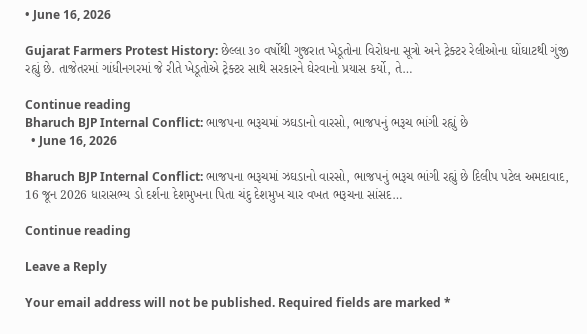• June 16, 2026

Gujarat Farmers Protest History: છેલ્લા ૩૦ વર્ષોથી ગુજરાત ખેડૂતોના વિરોધના સૂત્રો અને ટ્રેક્ટર રેલીઓના ઘોંઘાટથી ગુંજી રહ્યું છે. તાજેતરમાં ગાંધીનગરમાં જે રીતે ખેડૂતોએ ટ્રેક્ટર સાથે સરકારને ઘેરવાનો પ્રયાસ કર્યો, તે…

Continue reading
Bharuch BJP Internal Conflict: ભાજપના ભરૂચમાં ઝઘડાનો વારસો, ભાજપનું ભરૂચ ભાંગી રહ્યું છે
  • June 16, 2026

Bharuch BJP Internal Conflict: ભાજપના ભરૂચમાં ઝઘડાનો વારસો, ભાજપનું ભરૂચ ભાંગી રહ્યું છે દિલીપ પટેલ અમદાવાદ, 16 જૂન 2026 ધારાસભ્ય ડો દર્શના દેશમુખના પિતા ચંદુ દેશમુખ ચાર વખત ભરૂચના સાંસદ…

Continue reading

Leave a Reply

Your email address will not be published. Required fields are marked *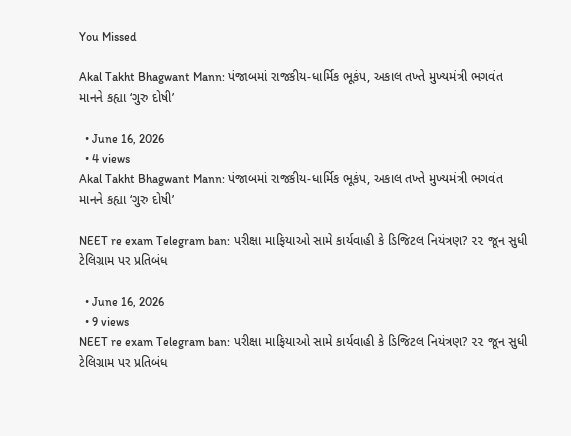You Missed

Akal Takht Bhagwant Mann: પંજાબમાં રાજકીય-ધાર્મિક ભૂકંપ, અકાલ તખ્તે મુખ્યમંત્રી ભગવંત માનને કહ્યા ‘ગુરુ દોષી’

  • June 16, 2026
  • 4 views
Akal Takht Bhagwant Mann: પંજાબમાં રાજકીય-ધાર્મિક ભૂકંપ, અકાલ તખ્તે મુખ્યમંત્રી ભગવંત માનને કહ્યા ‘ગુરુ દોષી’

NEET re exam Telegram ban: પરીક્ષા માફિયાઓ સામે કાર્યવાહી કે ડિજિટલ નિયંત્રણ? ૨૨ જૂન સુધી ટેલિગ્રામ પર પ્રતિબંધ

  • June 16, 2026
  • 9 views
NEET re exam Telegram ban: પરીક્ષા માફિયાઓ સામે કાર્યવાહી કે ડિજિટલ નિયંત્રણ? ૨૨ જૂન સુધી ટેલિગ્રામ પર પ્રતિબંધ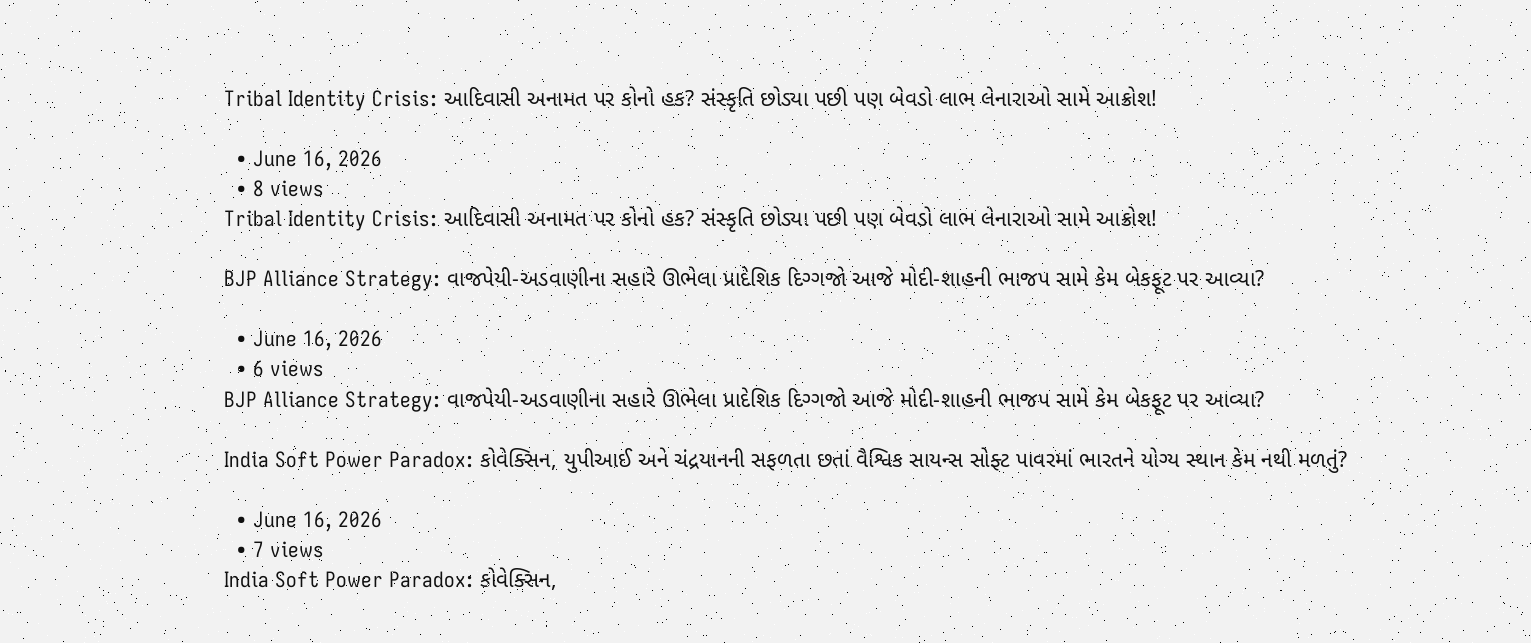Tribal Identity Crisis: આદિવાસી અનામત પર કોનો હક? સંસ્કૃતિ છોડ્યા પછી પણ બેવડો લાભ લેનારાઓ સામે આક્રોશ!

  • June 16, 2026
  • 8 views
Tribal Identity Crisis: આદિવાસી અનામત પર કોનો હક? સંસ્કૃતિ છોડ્યા પછી પણ બેવડો લાભ લેનારાઓ સામે આક્રોશ!

BJP Alliance Strategy: વાજપેયી-અડવાણીના સહારે ઊભેલા પ્રાદેશિક દિગ્ગજો આજે મોદી-શાહની ભાજપ સામે કેમ બેકફૂટ પર આવ્યા?

  • June 16, 2026
  • 6 views
BJP Alliance Strategy: વાજપેયી-અડવાણીના સહારે ઊભેલા પ્રાદેશિક દિગ્ગજો આજે મોદી-શાહની ભાજપ સામે કેમ બેકફૂટ પર આવ્યા?

India Soft Power Paradox: કોવેક્સિન, યુપીઆઈ અને ચંદ્રયાનની સફળતા છતાં વૈશ્વિક સાયન્સ સોફ્ટ પાવરમાં ભારતને યોગ્ય સ્થાન કેમ નથી મળતું?

  • June 16, 2026
  • 7 views
India Soft Power Paradox: કોવેક્સિન,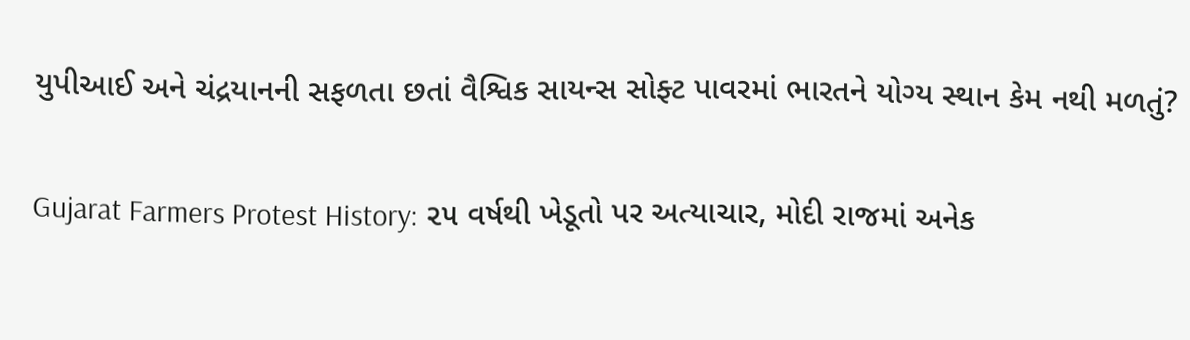યુપીઆઈ અને ચંદ્રયાનની સફળતા છતાં વૈશ્વિક સાયન્સ સોફ્ટ પાવરમાં ભારતને યોગ્ય સ્થાન કેમ નથી મળતું?

Gujarat Farmers Protest History: ૨૫ વર્ષથી ખેડૂતો પર અત્યાચાર, મોદી રાજમાં અનેક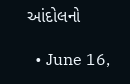આંદોલનો

  • June 16,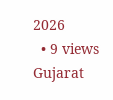2026
  • 9 views
Gujarat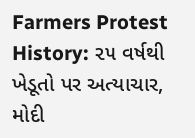Farmers Protest History: ૨૫ વર્ષથી ખેડૂતો પર અત્યાચાર, મોદી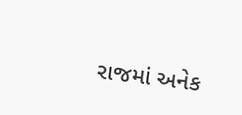રાજમાં અનેક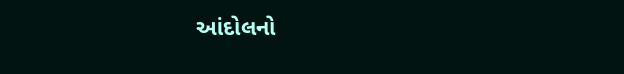આંદોલનો